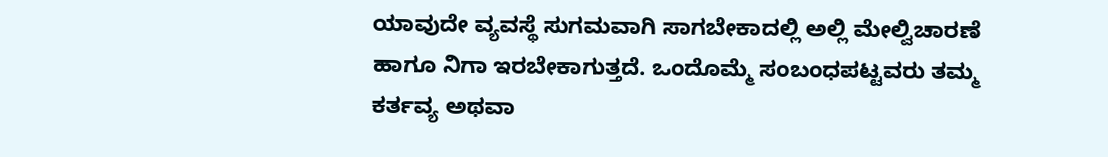ಯಾವುದೇ ವ್ಯವಸ್ಥೆ ಸುಗಮವಾಗಿ ಸಾಗಬೇಕಾದಲ್ಲಿ ಅಲ್ಲಿ ಮೇಲ್ವಿಚಾರಣೆ ಹಾಗೂ ನಿಗಾ ಇರಬೇಕಾಗುತ್ತದೆ. ಒಂದೊಮ್ಮೆ ಸಂಬಂಧಪಟ್ಟವರು ತಮ್ಮ ಕರ್ತವ್ಯ ಅಥವಾ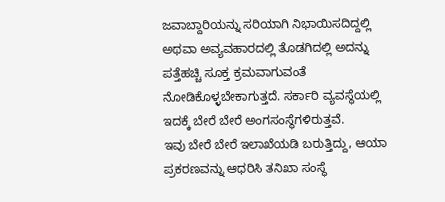ಜವಾಬ್ದಾರಿಯನ್ನು ಸರಿಯಾಗಿ ನಿಭಾಯಿಸದಿದ್ದಲ್ಲಿ ಅಥವಾ ಅವ್ಯವಹಾರದಲ್ಲಿ ತೊಡಗಿದಲ್ಲಿ ಅದನ್ನು ಪತ್ತೆಹಚ್ಚಿ ಸೂಕ್ತ ಕ್ರಮವಾಗುವಂತೆ ನೋಡಿಕೊಳ್ಳಬೇಕಾಗುತ್ತದೆ. ಸರ್ಕಾರಿ ವ್ಯವಸ್ಥೆಯಲ್ಲಿ ಇದಕ್ಕೆ ಬೇರೆ ಬೇರೆ ಅಂಗಸಂಸ್ಥೆಗಳಿರುತ್ತವೆ.
ಇವು ಬೇರೆ ಬೇರೆ ಇಲಾಖೆಯಡಿ ಬರುತ್ತಿದ್ದು, ಆಯಾ ಪ್ರಕರಣವನ್ನು ಆಧರಿಸಿ ತನಿಖಾ ಸಂಸ್ಥೆ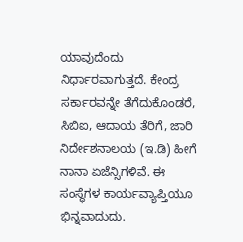ಯಾವುದೆಂದು ನಿರ್ಧಾರವಾಗುತ್ತದೆ. ಕೇಂದ್ರ ಸರ್ಕಾರವನ್ನೇ ತೆಗೆದುಕೊಂಡರೆ, ಸಿಬಿಐ, ಆದಾಯ ತೆರಿಗೆ, ಜಾರಿ ನಿರ್ದೇಶನಾಲಯ (ಇ.ಡಿ) ಹೀಗೆ ನಾನಾ ಏಜೆನ್ಸಿಗಳಿವೆ. ಈ ಸಂಸ್ಥೆಗಳ ಕಾರ್ಯವ್ಯಾಪ್ತಿಯೂ ಭಿನ್ನವಾದುದು.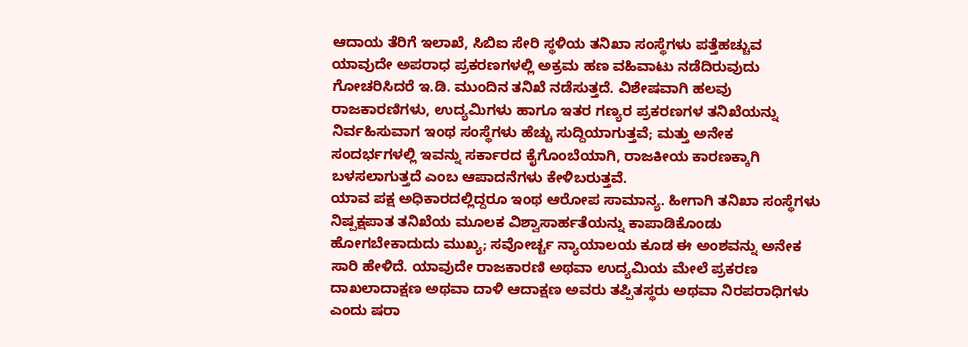ಆದಾಯ ತೆರಿಗೆ ಇಲಾಖೆ, ಸಿಬಿಐ ಸೇರಿ ಸ್ಥಳಿಯ ತನಿಖಾ ಸಂಸ್ಥೆಗಳು ಪತ್ತೆಹಚ್ಚುವ ಯಾವುದೇ ಅಪರಾಧ ಪ್ರಕರಣಗಳಲ್ಲಿ ಅಕ್ರಮ ಹಣ ವಹಿವಾಟು ನಡೆದಿರುವುದು ಗೋಚರಿಸಿದರೆ ಇ.ಡಿ. ಮುಂದಿನ ತನಿಖೆ ನಡೆಸುತ್ತದೆ. ವಿಶೇಷವಾಗಿ ಹಲವು ರಾಜಕಾರಣಿಗಳು, ಉದ್ಯಮಿಗಳು ಹಾಗೂ ಇತರ ಗಣ್ಯರ ಪ್ರಕರಣಗಳ ತನಿಖೆಯನ್ನು ನಿರ್ವಹಿಸುವಾಗ ಇಂಥ ಸಂಸ್ಥೆಗಳು ಹೆಚ್ಚು ಸುದ್ದಿಯಾಗುತ್ತವೆ; ಮತ್ತು ಅನೇಕ ಸಂದರ್ಭಗಳಲ್ಲಿ ಇವನ್ನು ಸರ್ಕಾರದ ಕೈಗೊಂಬೆಯಾಗಿ, ರಾಜಕೀಯ ಕಾರಣಕ್ಕಾಗಿ ಬಳಸಲಾಗುತ್ತದೆ ಎಂಬ ಆಪಾದನೆಗಳು ಕೇಳಿಬರುತ್ತವೆ.
ಯಾವ ಪಕ್ಷ ಅಧಿಕಾರದಲ್ಲಿದ್ದರೂ ಇಂಥ ಆರೋಪ ಸಾಮಾನ್ಯ. ಹೀಗಾಗಿ ತನಿಖಾ ಸಂಸ್ಥೆಗಳು ನಿಷ್ಪಕ್ಷಪಾತ ತನಿಖೆಯ ಮೂಲಕ ವಿಶ್ವಾಸಾರ್ಹತೆಯನ್ನು ಕಾಪಾಡಿಕೊಂಡು ಹೋಗಬೇಕಾದುದು ಮುಖ್ಯ; ಸವೋರ್ಚ್ಚ ನ್ಯಾಯಾಲಯ ಕೂಡ ಈ ಅಂಶವನ್ನು ಅನೇಕ ಸಾರಿ ಹೇಳಿದೆ. ಯಾವುದೇ ರಾಜಕಾರಣಿ ಅಥವಾ ಉದ್ಯಮಿಯ ಮೇಲೆ ಪ್ರಕರಣ ದಾಖಲಾದಾಕ್ಷಣ ಅಥವಾ ದಾಳಿ ಆದಾಕ್ಷಣ ಅವರು ತಪ್ಪಿತಸ್ಥರು ಅಥವಾ ನಿರಪರಾಧಿಗಳು ಎಂದು ಷರಾ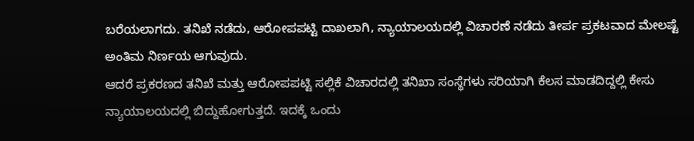ಬರೆಯಲಾಗದು. ತನಿಖೆ ನಡೆದು, ಆರೋಪಪಟ್ಟಿ ದಾಖಲಾಗಿ, ನ್ಯಾಯಾಲಯದಲ್ಲಿ ವಿಚಾರಣೆ ನಡೆದು ತೀರ್ಪ ಪ್ರಕಟವಾದ ಮೇಲಷ್ಟೆ ಅಂತಿಮ ನಿರ್ಣಯ ಆಗುವುದು.
ಆದರೆ ಪ್ರಕರಣದ ತನಿಖೆ ಮತ್ತು ಆರೋಪಪಟ್ಟಿ ಸಲ್ಲಿಕೆ ವಿಚಾರದಲ್ಲಿ ತನಿಖಾ ಸಂಸ್ಥೆಗಳು ಸರಿಯಾಗಿ ಕೆಲಸ ಮಾಡದಿದ್ದಲ್ಲಿ ಕೇಸು ನ್ಯಾಯಾಲಯದಲ್ಲಿ ಬಿದ್ದುಹೋಗುತ್ತದೆ. ಇದಕ್ಕೆ ಒಂದು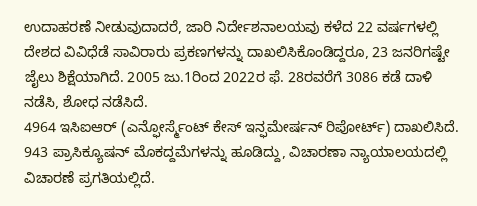ಉದಾಹರಣೆ ನೀಡುವುದಾದರೆ, ಜಾರಿ ನಿರ್ದೇಶನಾಲಯವು ಕಳೆದ 22 ವರ್ಷಗಳಲ್ಲಿ ದೇಶದ ವಿವಿಧೆಡೆ ಸಾವಿರಾರು ಪ್ರಕಣಗಳನ್ನು ದಾಖಲಿಸಿಕೊಂಡಿದ್ದರೂ, 23 ಜನರಿಗಷ್ಟೇ ಜೈಲು ಶಿಕ್ಷೆಯಾಗಿದೆ. 2005 ಜು.1ರಿಂದ 2022ರ ಫೆ. 28ರವರೆಗೆ 3086 ಕಡೆ ದಾಳಿ ನಡೆಸಿ, ಶೋಧ ನಡೆಸಿದೆ.
4964 ಇಸಿಐಆರ್ (ಎನ್ಫೋರ್ಸ್ಮೆಂಟ್ ಕೇಸ್ ಇನ್ಫಮೇರ್ಷನ್ ರಿಪೋರ್ಟ್) ದಾಖಲಿಸಿದೆ. 943 ಪ್ರಾಸಿಕ್ಯೂಷನ್ ಮೊಕದ್ದಮೆಗಳನ್ನು ಹೂಡಿದ್ದು, ವಿಚಾರಣಾ ನ್ಯಾಯಾಲಯದಲ್ಲಿ ವಿಚಾರಣೆ ಪ್ರಗತಿಯಲ್ಲಿದೆ.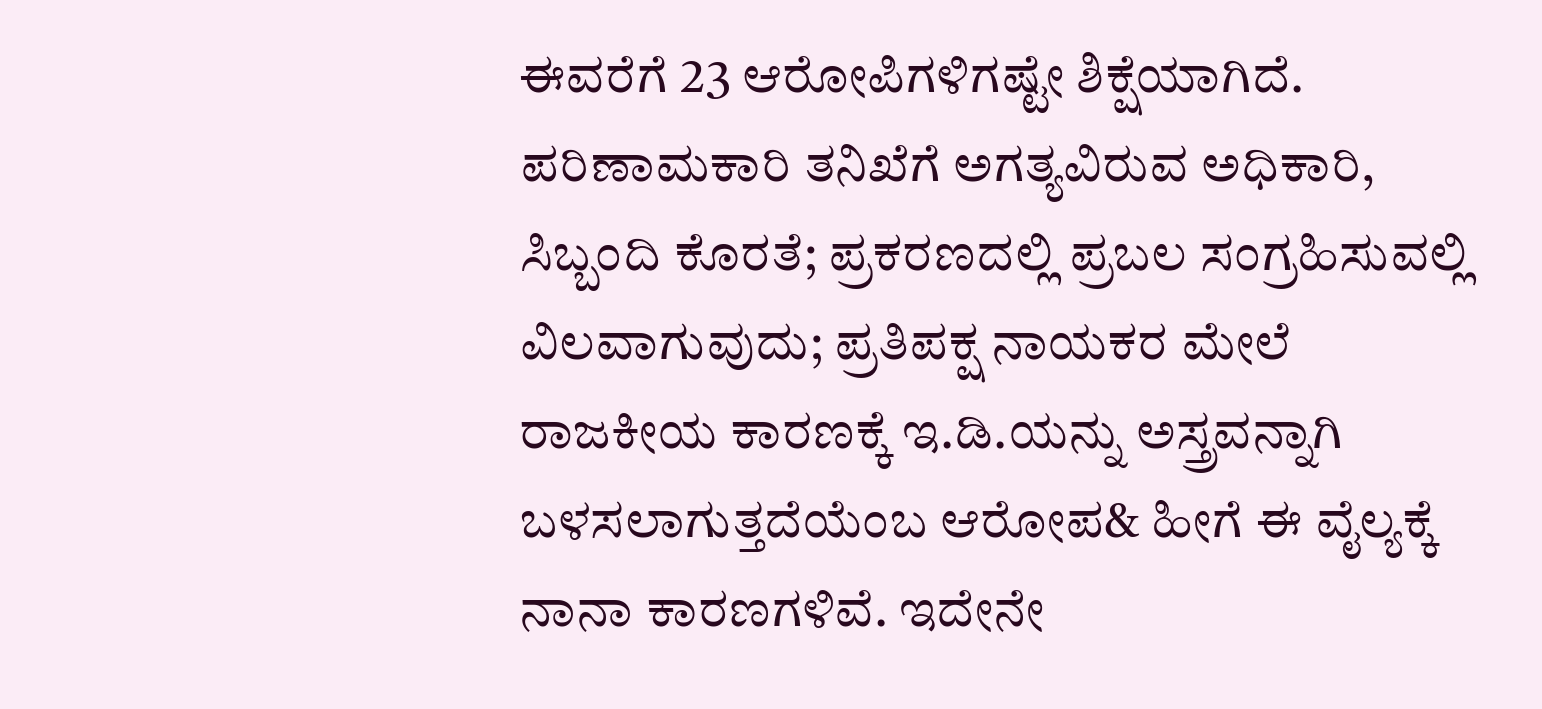ಈವರೆಗೆ 23 ಆರೋಪಿಗಳಿಗಷ್ಟೇ ಶಿಕ್ಷೆಯಾಗಿದೆ. ಪರಿಣಾಮಕಾರಿ ತನಿಖೆಗೆ ಅಗತ್ಯವಿರುವ ಅಧಿಕಾರಿ, ಸಿಬ್ಬಂದಿ ಕೊರತೆ; ಪ್ರಕರಣದಲ್ಲಿ ಪ್ರಬಲ ಸಂಗ್ರಹಿಸುವಲ್ಲಿ ವಿಲವಾಗುವುದು; ಪ್ರತಿಪಕ್ಷ ನಾಯಕರ ಮೇಲೆ ರಾಜಕೀಯ ಕಾರಣಕ್ಕೆ ಇ.ಡಿ.ಯನ್ನು ಅಸ್ತ್ರವನ್ನಾಗಿ ಬಳಸಲಾಗುತ್ತದೆಯೆಂಬ ಆರೋಪ& ಹೀಗೆ ಈ ವೈಲ್ಯಕ್ಕೆ ನಾನಾ ಕಾರಣಗಳಿವೆ. ಇದೇನೇ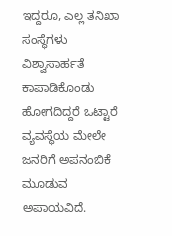ಇದ್ದರೂ, ಎಲ್ಲ ತನಿಖಾ ಸಂಸ್ಥೆಗಳು ವಿಶ್ವಾಸಾರ್ಹತೆ ಕಾಪಾಡಿಕೊಂಡು ಹೋಗದಿದ್ದರೆ ಒಟ್ಟಾರೆ ವ್ಯವಸ್ಥೆಯ ಮೇಲೇ ಜನರಿಗೆ ಅಪನಂಬಿಕೆ ಮೂಡುವ ಅಪಾಯವಿದೆ.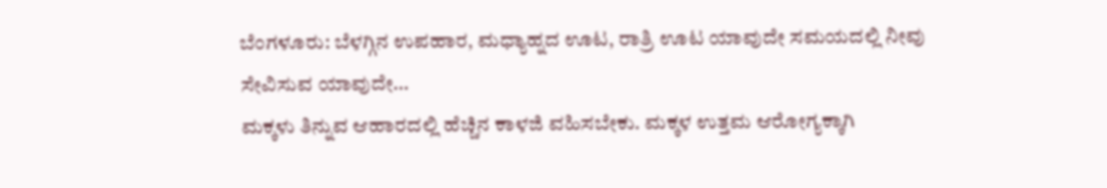ಬೆಂಗಳೂರು: ಬೆಳಗ್ಗಿನ ಉಪಹಾರ, ಮಧ್ಯಾಹ್ನದ ಊಟ, ರಾತ್ರಿ ಊಟ ಯಾವುದೇ ಸಮಯದಲ್ಲಿ ನೀವು ಸೇವಿಸುವ ಯಾವುದೇ…
ಮಕ್ಕಳು ತಿನ್ನುವ ಆಹಾರದಲ್ಲಿ ಹೆಚ್ಚಿನ ಕಾಳಜಿ ವಹಿಸಬೇಕು. ಮಕ್ಕಳ ಉತ್ತಮ ಆರೋಗ್ಯಕ್ಕಾಗಿ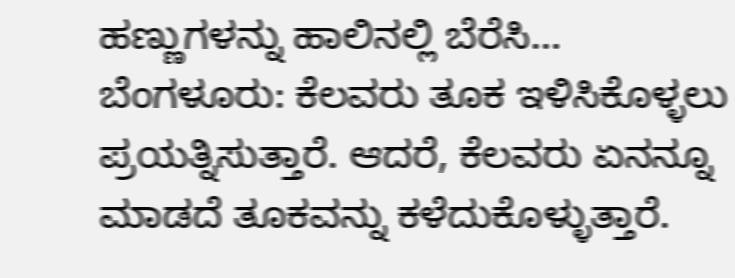ಹಣ್ಣುಗಳನ್ನು ಹಾಲಿನಲ್ಲಿ ಬೆರೆಸಿ…
ಬೆಂಗಳೂರು: ಕೆಲವರು ತೂಕ ಇಳಿಸಿಕೊಳ್ಳಲು ಪ್ರಯತ್ನಿಸುತ್ತಾರೆ. ಆದರೆ, ಕೆಲವರು ಏನನ್ನೂ ಮಾಡದೆ ತೂಕವನ್ನು ಕಳೆದುಕೊಳ್ಳುತ್ತಾರೆ.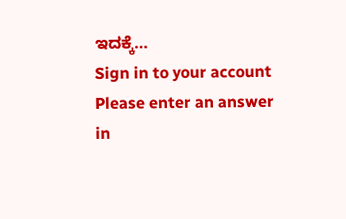ಇದಕ್ಕೆ…
Sign in to your account
Please enter an answer in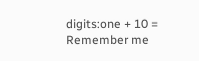digits:one + 10 =
Remember me